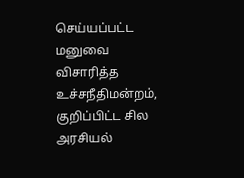செய்யப்பட்ட மனுவை விசாரித்த உச்சநீதிமன்றம், குறிப்பிட்ட சில அரசியல்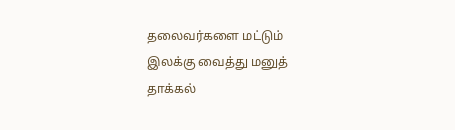தலைவர்களை மட்டும் இலக்கு வைத்து மனுத் தாக்கல்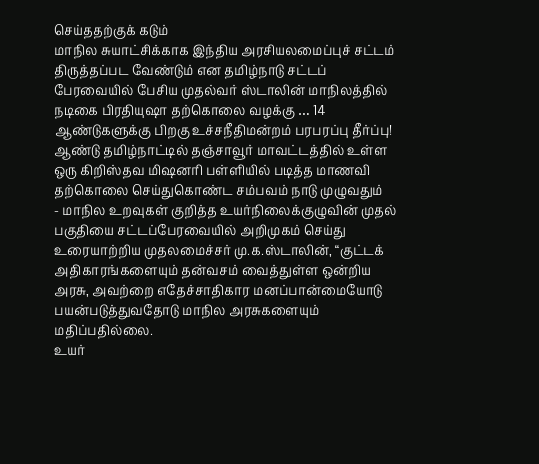செய்ததற்குக் கடும்
மாநில சுயாட்சிக்காக இந்திய அரசியலமைப்புச் சட்டம் திருத்தப்பட வேண்டும் என தமிழ்நாடு சட்டப் பேரவையில் பேசிய முதல்வர் ஸ்டாலின் மாநிலத்தில்
நடிகை பிரதியுஷா தற்கொலை வழக்கு … 14 ஆண்டுகளுக்கு பிறகு உச்சநீதிமன்றம் பரபரப்பு தீர்ப்பு!
ஆண்டு தமிழ்நாட்டில் தஞ்சாவூர் மாவட்டத்தில் உள்ள ஒரு கிறிஸ்தவ மிஷனரி பள்ளியில் படித்த மாணவி தற்கொலை செய்துகொண்ட சம்பவம் நாடு முழுவதும்
- மாநில உறவுகள் குறித்த உயர்நிலைக்குழுவின் முதல் பகுதியை சட்டப்பேரவையில் அறிமுகம் செய்து உரையாற்றிய முதலமைச்சர் மு.க.ஸ்டாலின், “குட்டக்
அதிகாரங்களையும் தன்வசம் வைத்துள்ள ஒன்றிய அரசு, அவற்றை எதேச்சாதிகார மனப்பான்மையோடு பயன்படுத்துவதோடு மாநில அரசுகளையும் மதிப்பதில்லை.
உயர்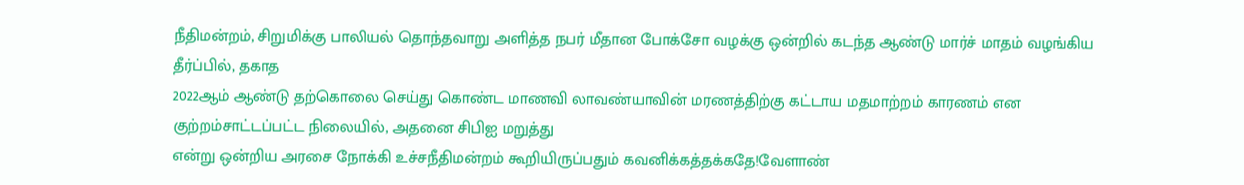நீதிமன்றம், சிறுமிக்கு பாலியல் தொந்தவாறு அளித்த நபர் மீதான போக்சோ வழக்கு ஒன்றில் கடந்த ஆண்டு மார்ச் மாதம் வழங்கிய தீர்ப்பில், தகாத
2022ஆம் ஆண்டு தற்கொலை செய்து கொண்ட மாணவி லாவண்யாவின் மரணத்திற்கு கட்டாய மதமாற்றம் காரணம் என குற்றம்சாட்டப்பட்ட நிலையில், அதனை சிபிஐ மறுத்து
என்று ஒன்றிய அரசை நோக்கி உச்சநீதிமன்றம் கூறியிருப்பதும் கவனிக்கத்தக்கதே!வேளாண்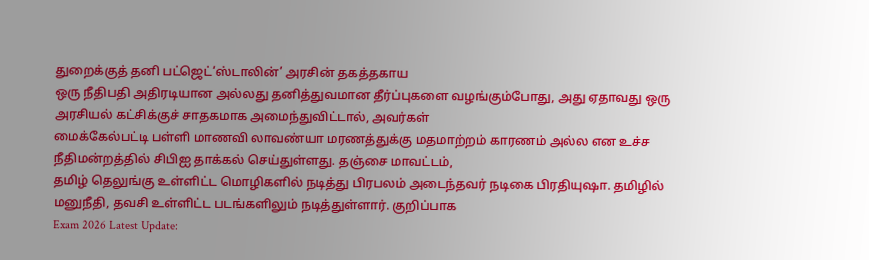துறைக்குத் தனி பட்ஜெட்‘ஸ்டாலின்’ அரசின் தகத்தகாய
ஒரு நீதிபதி அதிரடியான அல்லது தனித்துவமான தீர்ப்புகளை வழங்கும்போது, அது ஏதாவது ஒரு அரசியல் கட்சிக்குச் சாதகமாக அமைந்துவிட்டால், அவர்கள்
மைக்கேல்பட்டி பள்ளி மாணவி லாவண்யா மரணத்துக்கு மதமாற்றம் காரணம் அல்ல என உச்ச நீதிமன்றத்தில் சிபிஐ தாக்கல் செய்துள்ளது. தஞ்சை மாவட்டம்,
தமிழ் தெலுங்கு உள்ளிட்ட மொழிகளில் நடித்து பிரபலம் அடைந்தவர் நடிகை பிரதியுஷா. தமிழில் மனுநீதி, தவசி உள்ளிட்ட படங்களிலும் நடித்துள்ளார். குறிப்பாக
Exam 2026 Latest Update: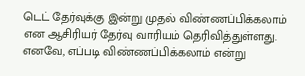டெட் தேர்வுக்கு இன்று முதல் விண்ணப்பிக்கலாம் என ஆசிரியர் தேர்வு வாரியம் தெரிவித்துள்ளது. எனவே, எப்படி விண்ணப்பிக்கலாம் என்று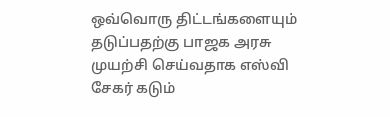ஒவ்வொரு திட்டங்களையும் தடுப்பதற்கு பாஜக அரசு முயற்சி செய்வதாக எஸ்வி சேகர் கடும்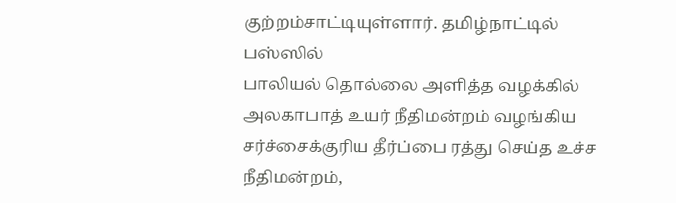குற்றம்சாட்டியுள்ளார். தமிழ்நாட்டில் பஸ்ஸில்
பாலியல் தொல்லை அளித்த வழக்கில் அலகாபாத் உயர் நீதிமன்றம் வழங்கிய சர்ச்சைக்குரிய தீர்ப்பை ரத்து செய்த உச்ச நீதிமன்றம்,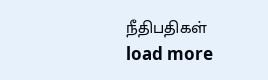நீதிபதிகள்
load more